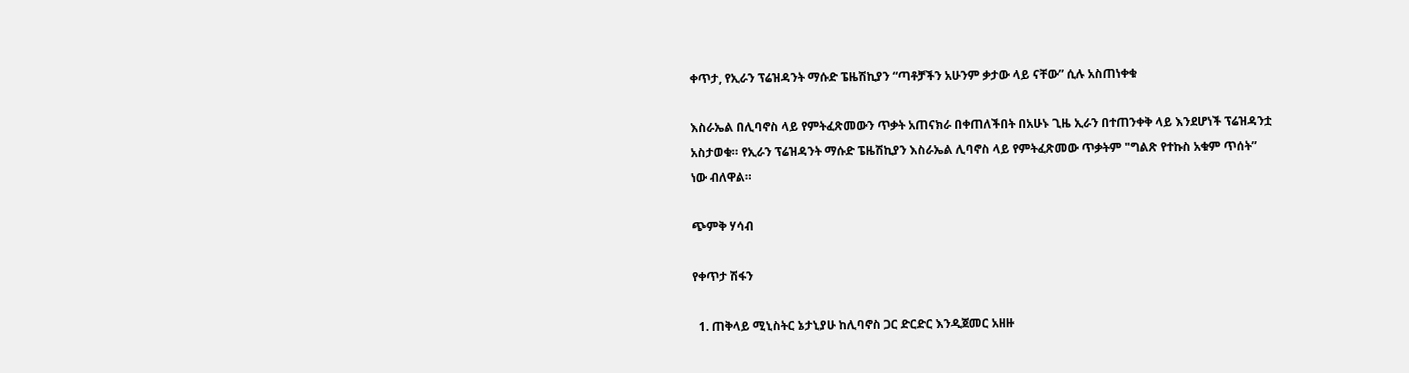ቀጥታ, የኢራን ፕሬዝዳንት ማሱድ ፔዜሽኪያን “ጣቶቻችን አሁንም ቃታው ላይ ናቸው” ሲሉ አስጠነቀቁ

እስራኤል በሊባኖስ ላይ የምትፈጽመውን ጥቃት አጠናክራ በቀጠለችበት በአሁኑ ጊዜ ኢራን በተጠንቀቅ ላይ እንደሆነች ፕሬዝዳንቷ አስታወቁ። የኢራን ፕሬዝዳንት ማሱድ ፔዜሽኪያን እስራኤል ሊባኖስ ላይ የምትፈጽመው ጥቃትም "ግልጽ የተኩስ አቁም ጥሰት” ነው ብለዋል።

ጭምቅ ሃሳብ

የቀጥታ ሽፋን

  1. ጠቅላይ ሚኒስትር ኔታኒያሁ ከሊባኖስ ጋር ድርድር እንዲጀመር አዘዙ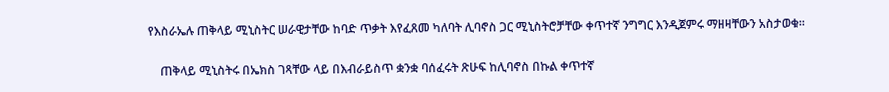የእስራኤሉ ጠቅላይ ሚኒስትር ሠራዊታቸው ከባድ ጥቃት እየፈጸመ ካለባት ሊባኖስ ጋር ሚኒስትሮቻቸው ቀጥተኛ ንግግር እንዲጀምሩ ማዘዛቸውን አስታወቁ።

    ጠቅላይ ሚኒስትሩ በኤክስ ገጻቸው ላይ በእብራይስጥ ቋንቋ ባሰፈሩት ጽሁፍ ከሊባኖስ በኩል ቀጥተኛ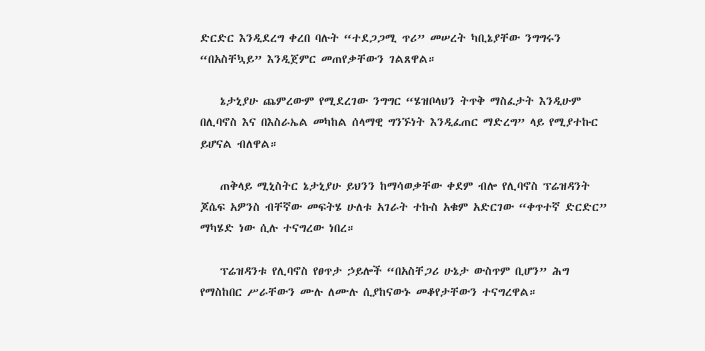ድርድር እንዲደረግ ቀረበ ባሉት “ተደጋጋሚ ጥሪ” መሠረት ካቢኔያቸው ንግግሩን “በአስቸኳይ” እንዲጀምር መጠየቃቸውን ገልጸዋል።

    ኔታኒያሁ ጨምረውም የሚደረገው ንግግር “ሄዝቦላህን ትጥቅ ማስፈታት እንዲሁም በሊባኖስ እና በእስራኤል መካከል ሰላማዊ ግንኙነት እንዲፈጠር ማድረግ” ላይ የሚያተኩር ይሆናል ብለዋል።

    ጠቅላይ ሚኒስትር ኔታኒያሁ ይህንን ከማሳወቃቸው ቀደም ብሎ የሊባኖስ ፕሬዝዳንት ጆሴፍ አዎንስ ብቸኛው መፍትሄ ሁለቱ አገራት ተኩስ አቁም አድርገው “ቀጥተኛ ድርድር” ማካሄድ ነው ሲሉ ተናግረው ነበረ።

    ፕሬዝዳንቱ የሊባኖስ የፀጥታ ኃይሎች “በአስቸጋሪ ሁኔታ ውስጥም ቢሆን” ሕግ የማስከበር ሥራቸውን ሙሉ ለሙሉ ሲያከናውኑ መቆየታቸውን ተናግረዋል።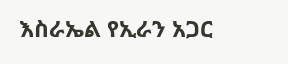እስራኤል የኢራን አጋር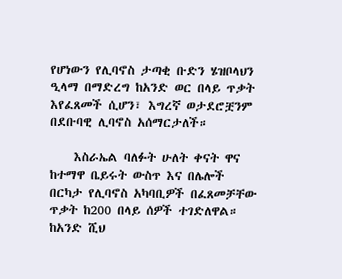የሆነውን የሊባኖስ ታጣቂ ቡድን ሄዝቦላህን ዒላማ በማድረግ ከአንድ ወር በላይ ጥቃት እየፈጸመች ሲሆን፣ እግረኛ ወታደሮቿንም በደቡባዊ ሊባኖስ አሰማርታለች።

    እስራኤል ባለፉት ሁለት ቀናት ዋና ከተማዋ ቤይሩት ውስጥ እና በሌሎች በርካታ የሊባኖስ አካባቢዎች በፈጸመቻቸው ጥቃት ከ200 በላይ ሰዎች ተገድለዋል። ከአንድ ሺህ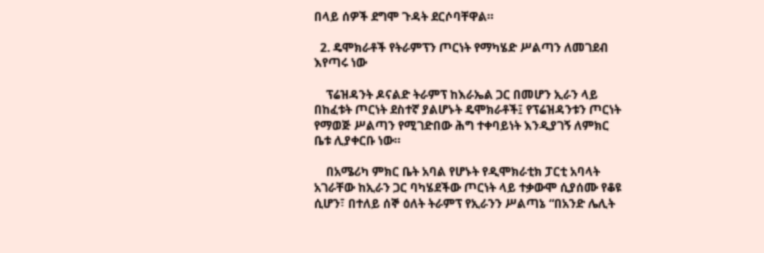በላይ ሰዎች ደግሞ ጉዳት ደርሶባቸዋል።

  2. ዴሞክራቶች የትራምፕን ጦርነት የማካሄድ ሥልጣን ለመገደብ እየጣሩ ነው

    ፕሬዝዳንት ዶናልድ ትራምፕ ከእራኤል ጋር በመሆን ኢራን ላይ በከፈቱት ጦርነት ደስተኛ ያልሆኑት ዴሞክራቶች፤ የፕሬዝዳንቱን ጦርነት የማወጅ ሥልጣን የሚገድበው ሕግ ተቀባይነት እንዲያገኝ ለምክር ቤቱ ሊያቀርቡ ነው።

    በአሜሪካ ምክር ቤት አባል የሆኑት የዲሞክራቲክ ፓርቲ አባላት አገራቸው ከኢራን ጋር ባካሄደችው ጦርነት ላይ ተቃውሞ ሲያሰሙ የቆዩ ሲሆን፣ በተለይ ሰኞ ዕለት ትራምፕ የኢራንን ሥልጣኔ “በአንድ ሌሊት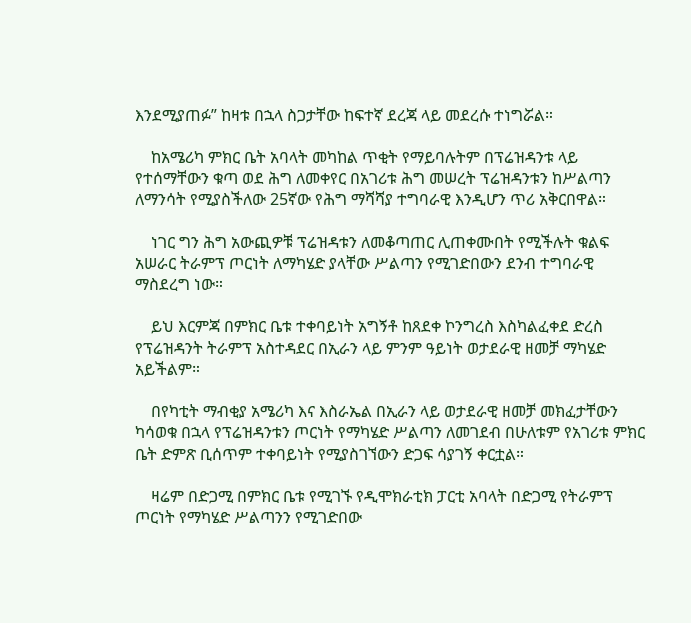እንደሚያጠፉ” ከዛቱ በኋላ ስጋታቸው ከፍተኛ ደረጃ ላይ መደረሱ ተነግሯል።

    ከአሜሪካ ምክር ቤት አባላት መካከል ጥቂት የማይባሉትም በፕሬዝዳንቱ ላይ የተሰማቸውን ቁጣ ወደ ሕግ ለመቀየር በአገሪቱ ሕግ መሠረት ፕሬዝዳንቱን ከሥልጣን ለማንሳት የሚያስችለው 25ኛው የሕግ ማሻሻያ ተግባራዊ እንዲሆን ጥሪ አቅርበዋል።

    ነገር ግን ሕግ አውጪዎቹ ፕሬዝዳቱን ለመቆጣጠር ሊጠቀሙበት የሚችሉት ቁልፍ አሠራር ትራምፕ ጦርነት ለማካሄድ ያላቸው ሥልጣን የሚገድበውን ደንብ ተግባራዊ ማስደረግ ነው።

    ይህ እርምጃ በምክር ቤቱ ተቀባይነት አግኝቶ ከጸደቀ ኮንግረስ እስካልፈቀደ ድረስ የፕሬዝዳንት ትራምፕ አስተዳደር በኢራን ላይ ምንም ዓይነት ወታደራዊ ዘመቻ ማካሄድ አይችልም።

    በየካቲት ማብቂያ አሜሪካ እና እስራኤል በኢራን ላይ ወታደራዊ ዘመቻ መክፈታቸውን ካሳወቁ በኋላ የፕሬዝዳንቱን ጦርነት የማካሄድ ሥልጣን ለመገደብ በሁለቱም የአገሪቱ ምክር ቤት ድምጽ ቢሰጥም ተቀባይነት የሚያስገኘውን ድጋፍ ሳያገኝ ቀርቷል።

    ዛሬም በድጋሚ በምክር ቤቱ የሚገኙ የዲሞክራቲክ ፓርቲ አባላት በድጋሚ የትራምፕ ጦርነት የማካሄድ ሥልጣንን የሚገድበው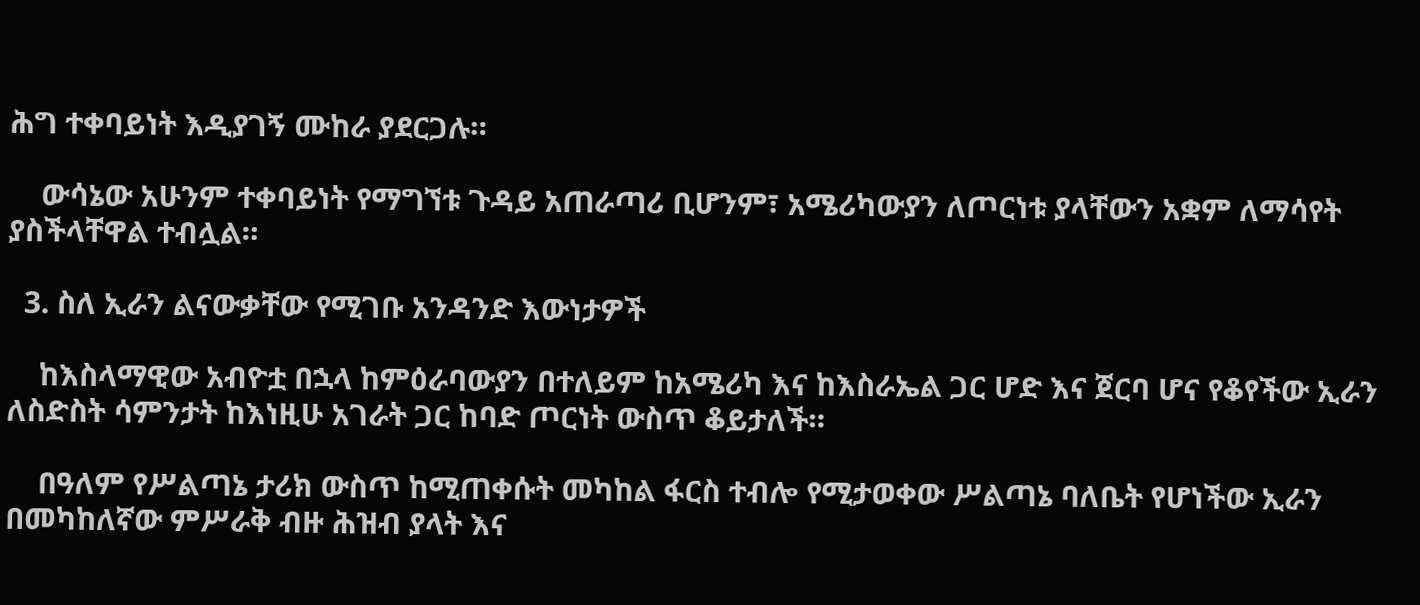ሕግ ተቀባይነት እዲያገኝ ሙከራ ያደርጋሉ።

    ውሳኔው አሁንም ተቀባይነት የማግኘቱ ጉዳይ አጠራጣሪ ቢሆንም፣ አሜሪካውያን ለጦርነቱ ያላቸውን አቋም ለማሳየት ያስችላቸዋል ተብሏል።

  3. ስለ ኢራን ልናውቃቸው የሚገቡ አንዳንድ እውነታዎች

    ከእስላማዊው አብዮቷ በኋላ ከምዕራባውያን በተለይም ከአሜሪካ እና ከእስራኤል ጋር ሆድ እና ጀርባ ሆና የቆየችው ኢራን ለስድስት ሳምንታት ከእነዚሁ አገራት ጋር ከባድ ጦርነት ውስጥ ቆይታለች።

    በዓለም የሥልጣኔ ታሪክ ውስጥ ከሚጠቀሱት መካከል ፋርስ ተብሎ የሚታወቀው ሥልጣኔ ባለቤት የሆነችው ኢራን በመካከለኛው ምሥራቅ ብዙ ሕዝብ ያላት እና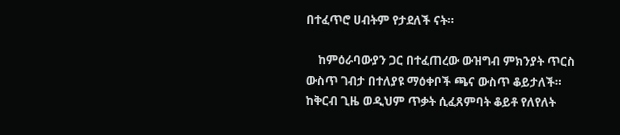በተፈጥሮ ሀብትም የታደለች ናት።

    ከምዕራባውያን ጋር በተፈጠረው ውዝግብ ምክንያት ጥርስ ውስጥ ገብታ በተለያዩ ማዕቀቦች ጫና ውስጥ ቆይታለች። ከቅርብ ጊዜ ወዲህም ጥቃት ሲፈጸምባት ቆይቶ የለየለት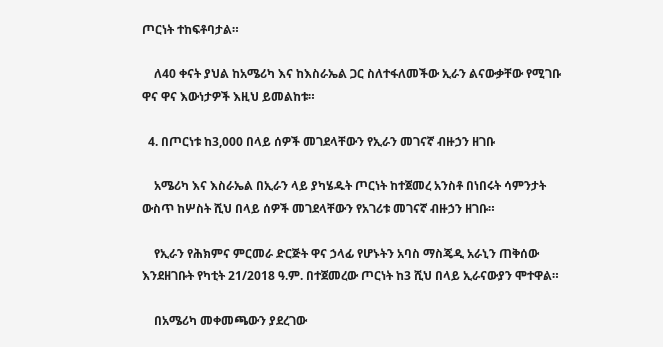ጦርነት ተከፍቶባታል።

    ለ40 ቀናት ያህል ከአሜሪካ እና ከእስራኤል ጋር ስለተፋለመችው ኢራን ልናውቃቸው የሚገቡ ዋና ዋና እውነታዎች እዚህ ይመልከቱ።

  4. በጦርነቱ ከ3,000 በላይ ሰዎች መገደላቸውን የኢራን መገናኛ ብዙኃን ዘገቡ

    አሜሪካ እና እስራኤል በኢራን ላይ ያካሄዱት ጦርነት ከተጀመረ አንስቶ በነበሩት ሳምንታት ውስጥ ከሦስት ሺህ በላይ ሰዎች መገደላቸውን የአገሪቱ መገናኛ ብዙኃን ዘገቡ።

    የኢራን የሕክምና ምርመራ ድርጅት ዋና ኃላፊ የሆኑትን አባስ ማስጄዲ አራኒን ጠቅሰው እንደዘገቡት የካቲት 21/2018 ዓ.ም. በተጀመረው ጦርነት ከ3 ሺህ በላይ ኢራናውያን ሞተዋል።

    በአሜሪካ መቀመጫውን ያደረገው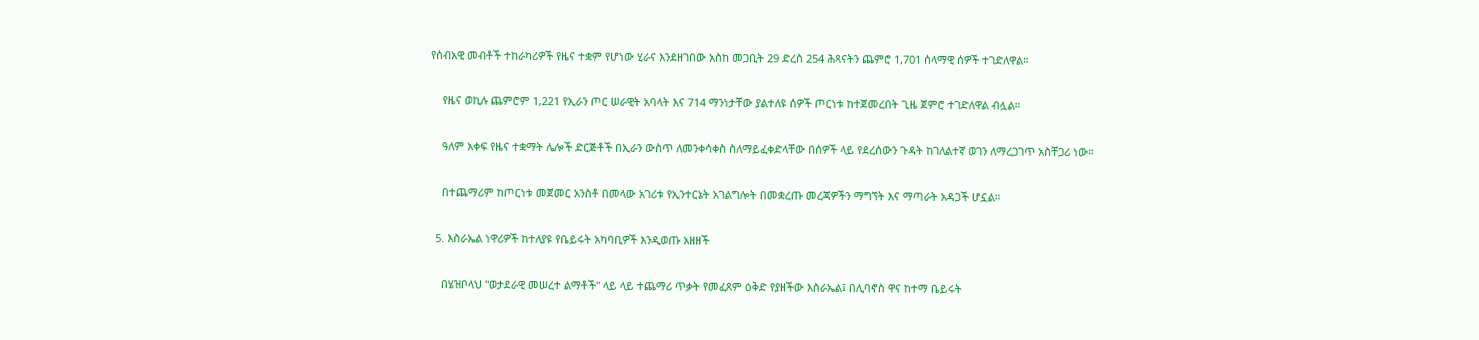የሰብአዊ መብቶች ተከራካሪዎች የዜና ተቋም የሆነው ሂራና እንደዘገበው አስከ መጋቢት 29 ድረስ 254 ሕጻናትን ጨምሮ 1,701 ሰላማዊ ሰዎች ተገድለዋል።

    የዜና ወኪሉ ጨምሮም 1,221 የኢራን ጦር ሠራዊት አባላት እና 714 ማንነታቸው ያልተለዩ ሰዎች ጦርነቱ ከተጀመረበት ጊዜ ጀምሮ ተገድለዋል ብሏል።

    ዓለም አቀፍ የዜና ተቋማት ሌሎች ድርጅቶች በኢራን ውስጥ ለመንቀሳቀስ ስለማይፈቀድላቸው በሰዎች ላይ የደረሰውን ጉዳት ከገለልተኛ ወገን ለማረጋገጥ አስቸጋሪ ነው።

    በተጨማሪም ከጦርነቱ መጀመር አንስቶ በመላው አገሪቱ የኢንተርኔት አገልግሎት በመቋረጡ መረጃዎችን ማግኘት እና ማጣራት አዳጋች ሆኗል።

  5. እስራኤል ነዋሪዎች ከተለያዩ የቤይሩት አካባቢዎች እንዲወጡ አዘዘች

    በሄዝቦላህ "ወታደራዊ መሠረተ ልማቶች" ላይ ላይ ተጨማሪ ጥቃት የመፈጸም ዕቅድ የያዘችው እስራኤል፤ በሊባኖስ ዋና ከተማ ቤይሩት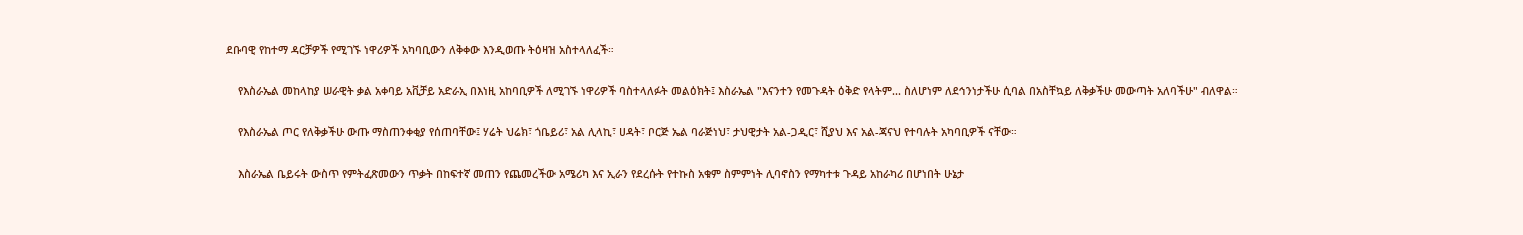ደቡባዊ የከተማ ዳርቻዎች የሚገኙ ነዋሪዎች አካባቢውን ለቅቀው እንዲወጡ ትዕዛዝ አስተላለፈች።

    የእስራኤል መከላከያ ሠራዊት ቃል አቀባይ አቪቻይ አድራኢ በእነዚ አከባቢዎች ለሚገኙ ነዋሪዎች ባስተላለፉት መልዕክት፤ እስራኤል "እናንተን የመጉዳት ዕቅድ የላትም... ስለሆነም ለደኅንነታችሁ ሲባል በአስቸኳይ ለቅቃችሁ መውጣት አለባችሁ" ብለዋል።

    የእስራኤል ጦር የለቅቃችሁ ውጡ ማስጠንቀቂያ የሰጠባቸው፤ ሃሬት ህሬክ፣ ጎቤይሪ፣ አል ሊላኪ፣ ሀዳት፣ ቦርጅ ኤል ባራጅነህ፣ ታህዊታት አል-ጋዲር፣ ሺያህ እና አል-ጃናህ የተባሉት አካባቢዎች ናቸው።

    እስራኤል ቤይሩት ውስጥ የምትፈጽመውን ጥቃት በከፍተኛ መጠን የጨመረችው አሜሪካ እና ኢራን የደረሱት የተኩስ አቁም ስምምነት ሊባኖስን የማካተቱ ጉዳይ አከራካሪ በሆነበት ሁኔታ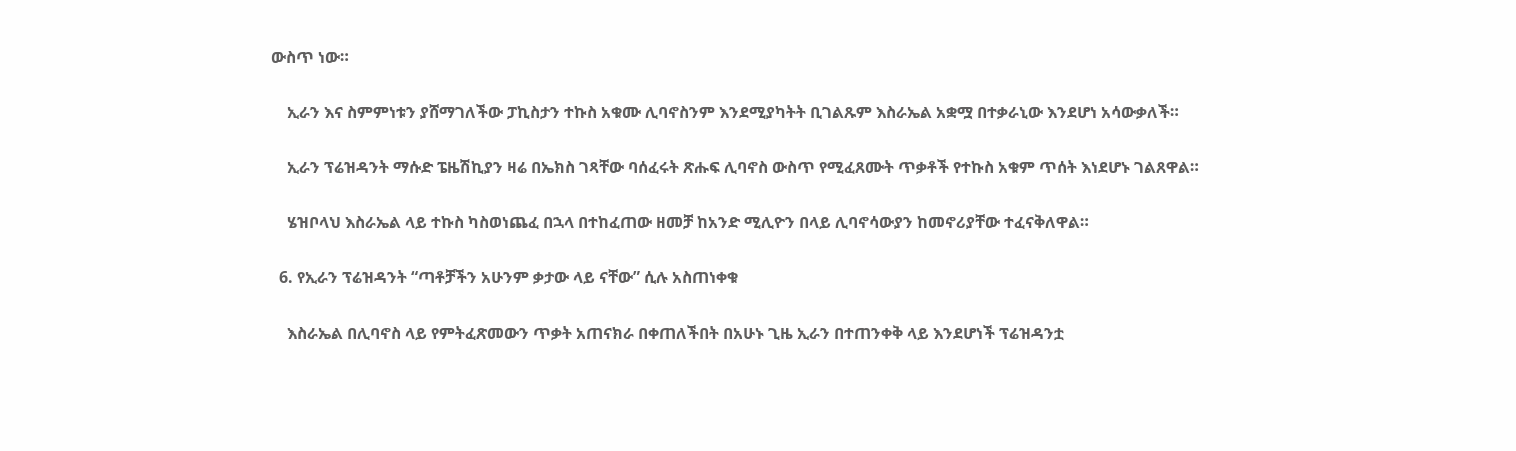ውስጥ ነው።

    ኢራን እና ስምምነቱን ያሸማገለችው ፓኪስታን ተኩስ አቁሙ ሊባኖስንም እንደሚያካትት ቢገልጹም እስራኤል አቋሟ በተቃራኒው እንደሆነ አሳውቃለች።

    ኢራን ፕሬዝዳንት ማሱድ ፔዜሽኪያን ዛሬ በኤክስ ገጻቸው ባሰፈሩት ጽሑፍ ሊባኖስ ውስጥ የሚፈጸሙት ጥቃቶች የተኩስ አቁም ጥሰት እነደሆኑ ገልጸዋል።

    ሄዝቦላህ እስራኤል ላይ ተኩስ ካስወነጨፈ በኋላ በተከፈጠው ዘመቻ ከአንድ ሚሊዮን በላይ ሊባኖሳውያን ከመኖሪያቸው ተፈናቅለዋል።

  6. የኢራን ፕሬዝዳንት “ጣቶቻችን አሁንም ቃታው ላይ ናቸው” ሲሉ አስጠነቀቁ

    እስራኤል በሊባኖስ ላይ የምትፈጽመውን ጥቃት አጠናክራ በቀጠለችበት በአሁኑ ጊዜ ኢራን በተጠንቀቅ ላይ እንደሆነች ፕሬዝዳንቷ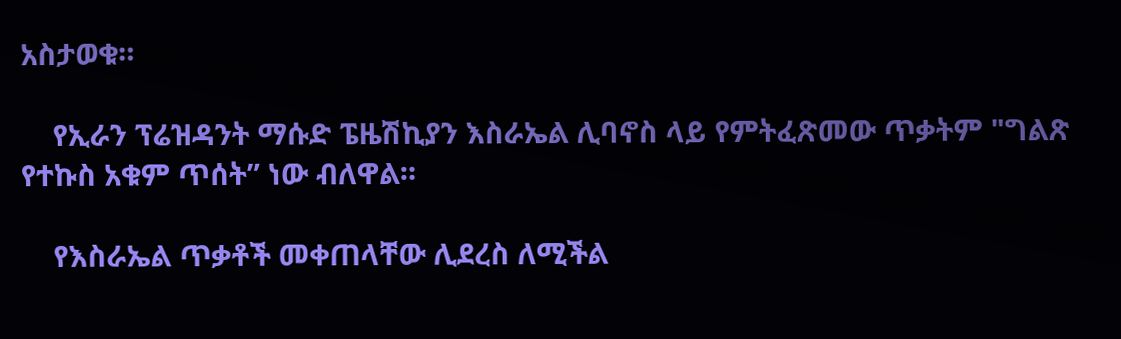አስታወቁ።

    የኢራን ፕሬዝዳንት ማሱድ ፔዜሽኪያን እስራኤል ሊባኖስ ላይ የምትፈጽመው ጥቃትም "ግልጽ የተኩስ አቁም ጥሰት” ነው ብለዋል።

    የእስራኤል ጥቃቶች መቀጠላቸው ሊደረስ ለሚችል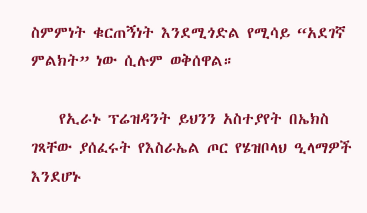ስምምነት ቁርጠኝነት እንደሚጎድል የሚሳይ “አደገኛ ምልክት” ነው ሲሉም ወቅሰዋል።

    የኢራኑ ፕሬዝዳንት ይህንን አስተያየት በኤክስ ገጻቸው ያሰፈሩት የእስራኤል ጦር የሄዝቦላህ ዒላማዎች እንደሆኑ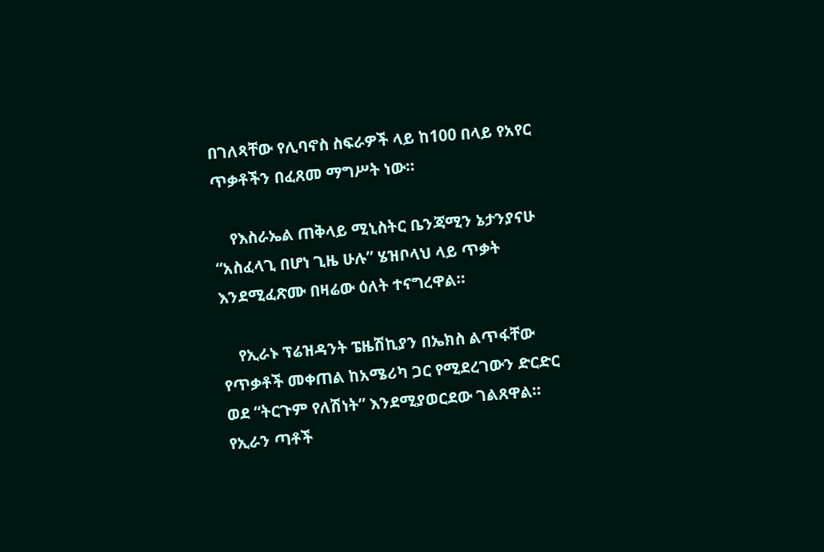በገለጻቸው የሊባኖስ ስፍራዎች ላይ ከ100 በላይ የአየር ጥቃቶችን በፈጸመ ማግሥት ነው።

    የእስራኤል ጠቅላይ ሚኒስትር ቤንጃሚን ኔታንያናሁ “አስፈላጊ በሆነ ጊዜ ሁሉ” ሄዝቦላህ ላይ ጥቃት እንደሚፈጽሙ በዛሬው ዕለት ተናግረዋል።

    የኢራኑ ፕሬዝዳንት ፔዜሽኪያን በኤክስ ልጥፋቸው የጥቃቶች መቀጠል ከአሜሪካ ጋር የሚደረገውን ድርድር ወደ “ትርጉም የለሽነት” እንደሚያወርደው ገልጸዋል። የኢራን ጣቶች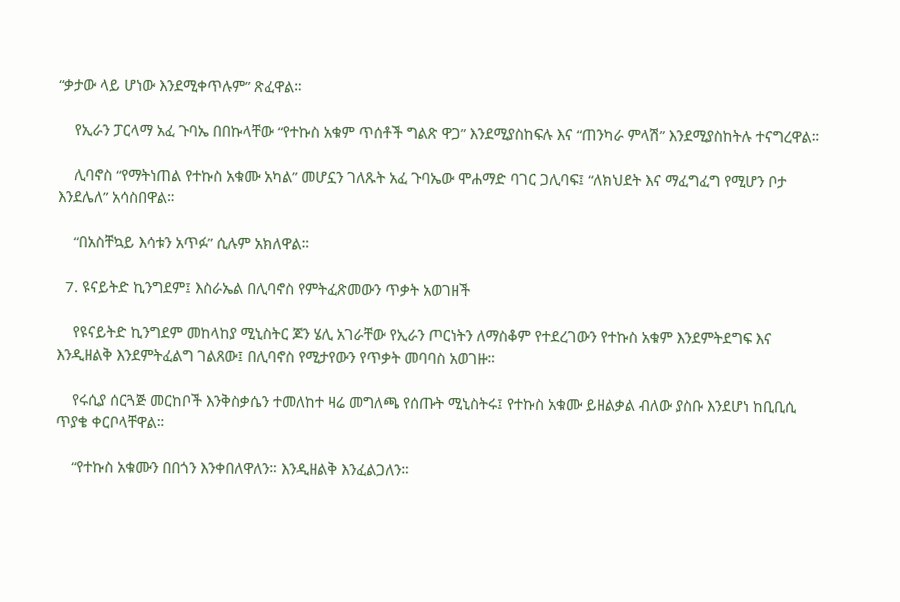“ቃታው ላይ ሆነው እንደሚቀጥሉም” ጽፈዋል።

    የኢራን ፓርላማ አፈ ጉባኤ በበኩላቸው “የተኩስ አቁም ጥሰቶች ግልጽ ዋጋ” እንደሚያስከፍሉ እና “ጠንካራ ምላሽ” እንደሚያስከትሉ ተናግረዋል።

    ሊባኖስ “የማትነጠል የተኩስ አቁሙ አካል” መሆኗን ገለጹት አፈ ጉባኤው ሞሐማድ ባገር ጋሊባፍ፤ “ለክህደት እና ማፈግፈግ የሚሆን ቦታ እንደሌለ” አሳስበዋል።

    “በአስቸኳይ እሳቱን አጥፉ” ሲሉም አክለዋል።

  7. ዩናይትድ ኪንግደም፤ እስራኤል በሊባኖስ የምትፈጽመውን ጥቃት አወገዘች

    የዩናይትድ ኪንግደም መከላከያ ሚኒስትር ጆን ሄሊ አገራቸው የኢራን ጦርነትን ለማስቆም የተደረገውን የተኩስ አቁም እንደምትደግፍ እና እንዲዘልቅ እንደምትፈልግ ገልጸው፤ በሊባኖስ የሚታየውን የጥቃት መባባስ አወገዙ።

    የሩሲያ ሰርጓጅ መርከቦች እንቅስቃሴን ተመለከተ ዛሬ መግለጫ የሰጡት ሚኒስትሩ፤ የተኩስ አቁሙ ይዘልቃል ብለው ያስቡ እንደሆነ ከቢቢሲ ጥያቄ ቀርቦላቸዋል።

    “የተኩስ አቁሙን በበጎን እንቀበለዋለን። እንዲዘልቅ እንፈልጋለን።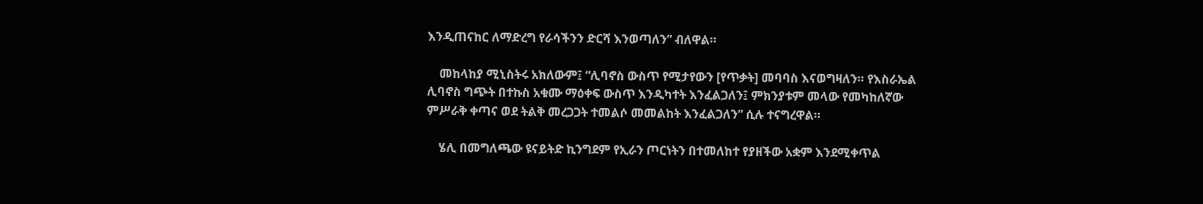እንዲጠናከር ለማድረግ የራሳችንን ድርሻ እንወጣለን” ብለዋል።

    መከላከያ ሚኒስትሩ አክለውም፤ “ሊባኖስ ውስጥ የሚታየውን [የጥቃት] መባባስ እናወግዛለን። የእስራኤል ሊባኖስ ግጭት በተኩስ አቁሙ ማዕቀፍ ውስጥ እንዲካተት እንፈልጋለን፤ ምክንያቱም መላው የመካከለኛው ምሥራቅ ቀጣና ወደ ትልቅ መረጋጋት ተመልሶ መመልከት እንፈልጋለን” ሲሉ ተናግረዋል።

    ሄሊ በመግለጫው ዩናይትድ ኪንግደም የኢራን ጦርነትን በተመለከተ የያዘችው አቋም እንደሚቀጥል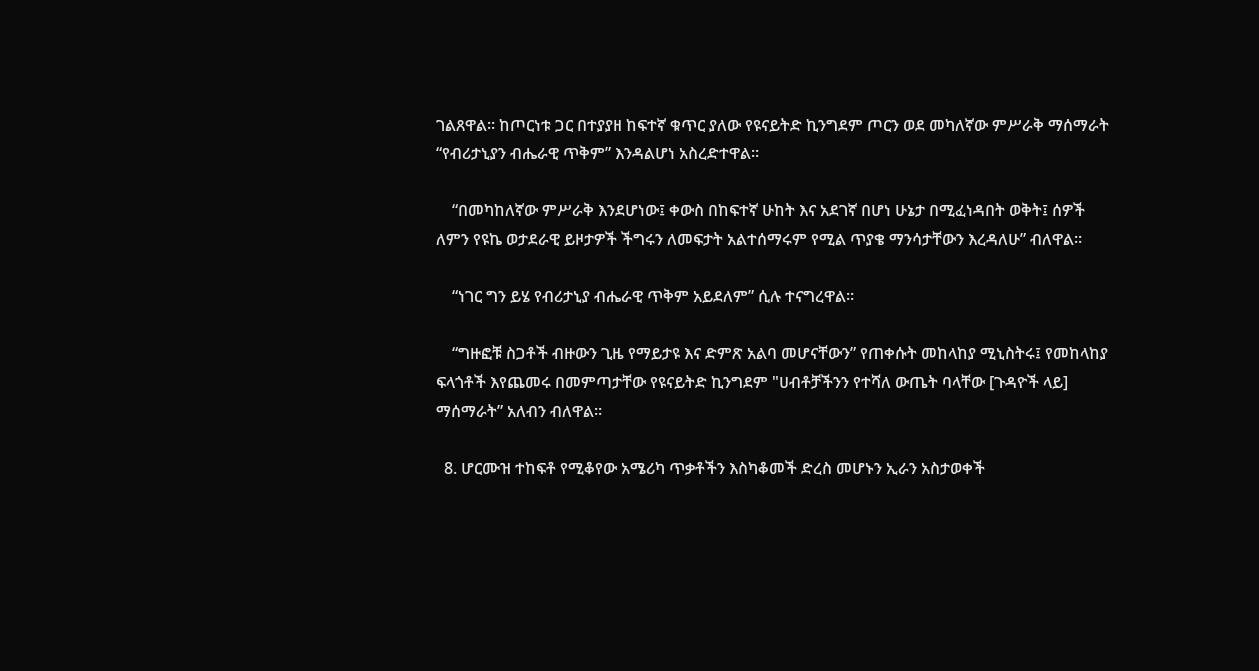ገልጸዋል። ከጦርነቱ ጋር በተያያዘ ከፍተኛ ቁጥር ያለው የዩናይትድ ኪንግደም ጦርን ወደ መካለኛው ምሥራቅ ማሰማራት “የብሪታኒያን ብሔራዊ ጥቅም” እንዳልሆነ አስረድተዋል።

    “በመካከለኛው ምሥራቅ እንደሆነው፤ ቀውስ በከፍተኛ ሁከት እና አደገኛ በሆነ ሁኔታ በሚፈነዳበት ወቅት፤ ሰዎች ለምን የዩኬ ወታደራዊ ይዞታዎች ችግሩን ለመፍታት አልተሰማሩም የሚል ጥያቄ ማንሳታቸውን እረዳለሁ” ብለዋል።

    “ነገር ግን ይሄ የብሪታኒያ ብሔራዊ ጥቅም አይደለም” ሲሉ ተናግረዋል።

    “ግዙፎቹ ስጋቶች ብዙውን ጊዜ የማይታዩ እና ድምጽ አልባ መሆናቸውን” የጠቀሱት መከላከያ ሚኒስትሩ፤ የመከላከያ ፍላጎቶች እየጨመሩ በመምጣታቸው የዩናይትድ ኪንግደም "ሀብቶቻችንን የተሻለ ውጤት ባላቸው [ጉዳዮች ላይ] ማሰማራት” አለብን ብለዋል።

  8. ሆርሙዝ ተከፍቶ የሚቆየው አሜሪካ ጥቃቶችን እስካቆመች ድረስ መሆኑን ኢራን አስታወቀች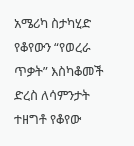አሜሪካ ስታካሂድ የቆየውን “የወረራ ጥቃት” እስካቆመች ድረስ ለሳምንታት ተዘግቶ የቆየው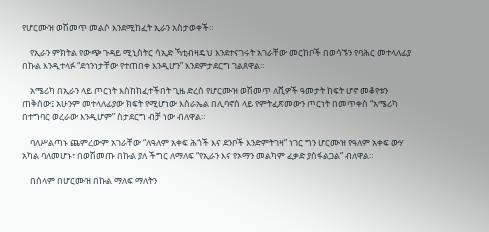የሆርሙዝ ወሽመጥ መልሶ እንደሚከፈት ኢራን አስታወቀች።

    የኢራን ምክትል የውጭ ጉዳይ ሚኒስትር ሳኢድ ኻቲብዛዴህ እንደተናገሩት አገራቸው መርከቦች በወሳኙን የባሕር መተላለፊያ በኩል እንዲተላፉ “ደኅንነታቸው የተጠበቀ እንዲሆን” እንደምታደርግ ገልጸዋል።

    አሜሪካ በኢራን ላይ ጦርነት እስከከፈተችበት ጊዜ ድረስ የሆርሙዝ ወሽመጥ ለሺዎች ዓመታት ከፍት ሆኖ መቆየቱን ጠቅሰው፤ አሁንም መተላለፊያው ክፍት የሚሆነው እስራኤል በሊባኖስ ላይ የምትፈጽመውን ጦርነት በመጥቀስ “አሜሪካ በተግባር ወረራው እንዲሆም” ስታደርግ ብቻ ነው ብለዋል።

    ባለሥልጣኑ ጨምረውም አገራቸው “ለዓለም አቀፍ ሕጎች እና ደንቦች እንድምትገዛ” ነገር ግን ሆርሙዝ የዓለም አቀፍ ውሃ አካል ባለመሆኑ፣ በወሽመጡ በኩል ያለ ችግር ለማለፍ “የኢራን እና የኦማን መልካም ፈቃድ ያስፋልጋል” ብለዋል።

    በሰላም በሆርሙዝ በኩል ማለፍ ማለትን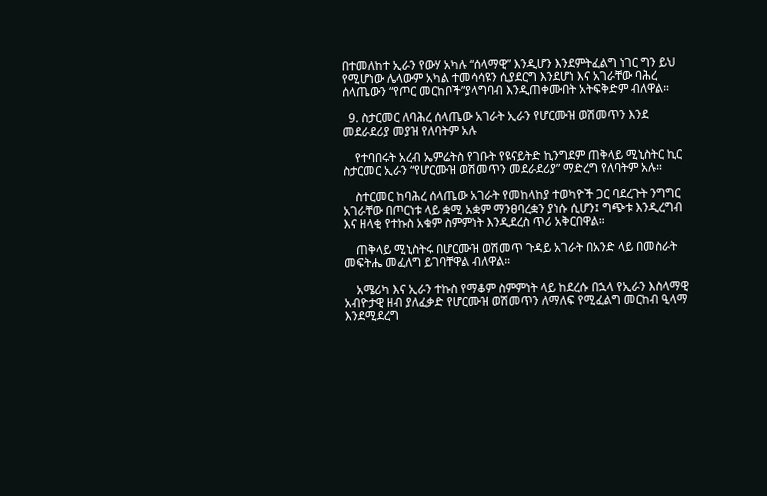በተመለከተ ኢራን የውሃ አካሉ “ሰላማዊ” እንዲሆን እንደምትፈልግ ነገር ግን ይህ የሚሆነው ሌላውም አካል ተመሳሳዩን ሲያደርግ እንደሆነ እና አገራቸው ባሕረ ሰላጤውን “የጦር መርከቦች”ያላግባብ እንዲጠቀሙበት አትፍቅድም ብለዋል።

  9. ስታርመር ለባሕረ ሰላጤው አገራት ኢራን የሆርሙዝ ወሽመጥን እንደ መደራደሪያ መያዝ የለባትም አሉ

    የተባበሩት አረብ ኤምሬትስ የገቡት የዩናይትድ ኪንግደም ጠቅላይ ሚኒስትር ኪር ስታርመር ኢራን “የሆርሙዝ ወሽመጥን መደራደሪያ” ማድረግ የለባትም አሉ።

    ስተርመር ከባሕረ ሰላጤው አገራት የመከላከያ ተወካዮች ጋር ባደረጉት ንግግር አገራቸው በጦርነቱ ላይ ቋሚ አቋም ማንፀባረቋን ያነሱ ሲሆን፤ ግጭቱ እንዲረግብ እና ዘላቂ የተኩስ አቁም ስምምነት እንዲደረስ ጥሪ አቅርበዋል።

    ጠቅላይ ሚኒስትሩ በሆርሙዝ ወሽመጥ ጉዳይ አገራት በአንድ ላይ በመስራት መፍትሔ መፈለግ ይገባቸዋል ብለዋል።

    አሜሪካ እና ኢራን ተኩስ የማቆም ስምምነት ላይ ከደረሱ በኋላ የኢራን እስላማዊ አብዮታዊ ዘብ ያለፈቃድ የሆርሙዝ ወሽመጥን ለማለፍ የሚፈልግ መርከብ ዒላማ እንደሚደረግ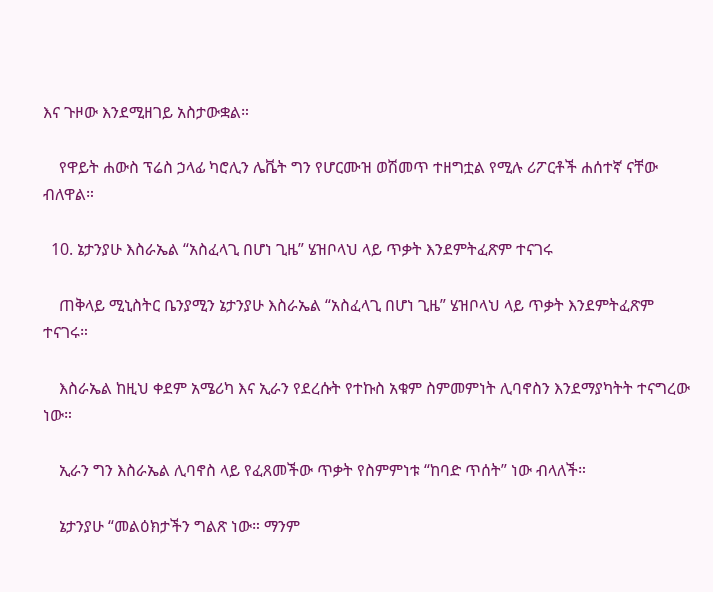እና ጉዞው እንደሚዘገይ አስታውቋል።

    የዋይት ሐውስ ፕሬስ ኃላፊ ካሮሊን ሌቬት ግን የሆርሙዝ ወሽመጥ ተዘግቷል የሚሉ ሪፖርቶች ሐሰተኛ ናቸው ብለዋል።

  10. ኔታንያሁ እስራኤል “አስፈላጊ በሆነ ጊዜ” ሄዝቦላህ ላይ ጥቃት እንደምትፈጽም ተናገሩ

    ጠቅላይ ሚኒስትር ቤንያሚን ኔታንያሁ እስራኤል “አስፈላጊ በሆነ ጊዜ” ሄዝቦላህ ላይ ጥቃት እንደምትፈጽም ተናገሩ።

    እስራኤል ከዚህ ቀደም አሜሪካ እና ኢራን የደረሱት የተኩስ አቁም ስምመምነት ሊባኖስን እንደማያካትት ተናግረው ነው።

    ኢራን ግን እስራኤል ሊባኖስ ላይ የፈጸመችው ጥቃት የስምምነቱ “ከባድ ጥሰት” ነው ብላለች።

    ኔታንያሁ “መልዕክታችን ግልጽ ነው። ማንም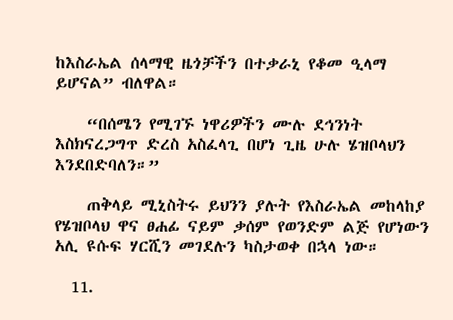ከእስራኤል ሰላማዊ ዜጎቻችን በተቃራኒ የቆመ ዒላማ ይሆናል” ብለዋል።

    “በሰሜን የሚገኙ ነዋሪዎችን ሙሉ ደኅንነት እስክናረጋግጥ ድረስ አስፈላጊ በሆነ ጊዜ ሁሉ ሄዝቦላህን እንደበድባለን።”

    ጠቅላይ ሚኒስትሩ ይህንን ያሉት የእስራኤል መከላከያ የሄዝቦላህ ዋና ፀሐፊ ናይም ቃሰም የወንድም ልጅ የሆነውን አሊ ዩሱፍ ሃርሺን መገደሉን ካስታወቀ በኋላ ነው።

  11.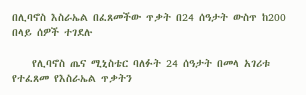በሊባኖስ እስራኤል በፈጸመችው ጥቃት በ24 ሰዓታት ውስጥ ከ200 በላይ ሰዎች ተገደሉ

    የሊባኖስ ጤና ሚኒስቴር ባለፉት 24 ሰዓታት በመላ አገሪቱ የተፈጸመ የእስራኤል ጥቃትን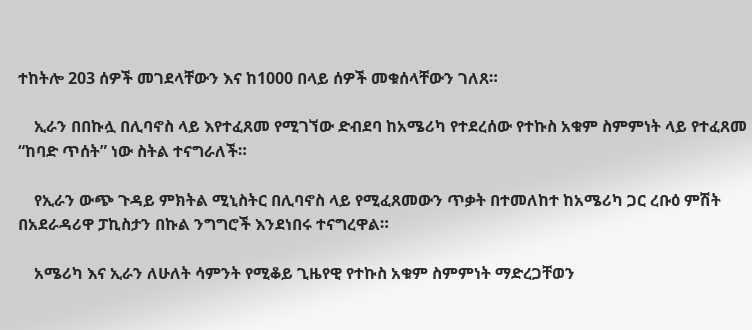ተከትሎ 203 ሰዎች መገደላቸውን እና ከ1000 በላይ ሰዎች መቁሰላቸውን ገለጸ።

    ኢራን በበኩሏ በሊባኖስ ላይ እየተፈጸመ የሚገኘው ድብደባ ከአሜሪካ የተደረሰው የተኩስ አቁም ስምምነት ላይ የተፈጸመ “ከባድ ጥሰት” ነው ስትል ተናግራለች።

    የኢራን ውጭ ጉዳይ ምክትል ሚኒስትር በሊባኖስ ላይ የሚፈጸመውን ጥቃት በተመለከተ ከአሜሪካ ጋር ረቡዕ ምሽት በአደራዳሪዋ ፓኪስታን በኩል ንግግሮች እንደነበሩ ተናግረዋል።

    አሜሪካ እና ኢራን ለሁለት ሳምንት የሚቆይ ጊዜየዊ የተኩስ አቁም ስምምነት ማድረጋቸወን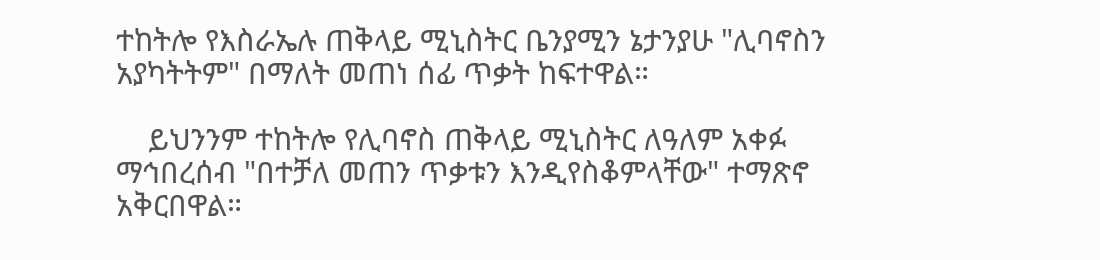ተከትሎ የእስራኤሉ ጠቅላይ ሚኒስትር ቤንያሚን ኔታንያሁ "ሊባኖስን አያካትትም" በማለት መጠነ ሰፊ ጥቃት ከፍተዋል።

    ይህንንም ተከትሎ የሊባኖስ ጠቅላይ ሚኒስትር ለዓለም አቀፉ ማኅበረሰብ "በተቻለ መጠን ጥቃቱን እንዲየስቆምላቸው" ተማጽኖ አቅርበዋል።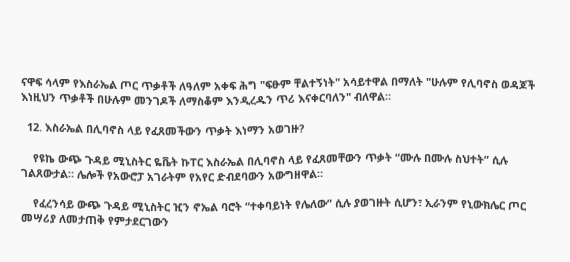ናዋፍ ሳላም የእስራኤል ጦር ጥቃቶች ለዓለም አቀፍ ሕግ "ፍፁም ቸልተኝነት" አሳይተዋል በማለት "ሁሉም የሊባኖስ ወዳጆች እነዚህን ጥቃቶች በሁሉም መንገዶች ለማስቆም እንዲረዱን ጥሪ እናቀርባለን" ብለዋል።

  12. እስራኤል በሊባኖስ ላይ የፈጸመችውን ጥቃት እነማን አወገዙ?

    የዩኬ ውጭ ጉዳይ ሚኒስትር ዬቬት ኩፐር እስራኤል በሊባኖስ ላይ የፈጸመቸውን ጥቃት “ሙሉ በሙሉ ስህተት” ሲሉ ገልጸውታል። ሌሎች የአውሮፓ አገራትም የአየር ድብደባውን አውግዘዋል።

    የፈረንሳይ ውጭ ጉዳይ ሚኒስትር ዢን ኖኤል ባሮት “ተቀባይነት የሌለው” ሲሉ ያወገዙት ሲሆን፣ ኢራንም የኒውክሌር ጦር መሣሪያ ለመታጠቅ የምታደርገውን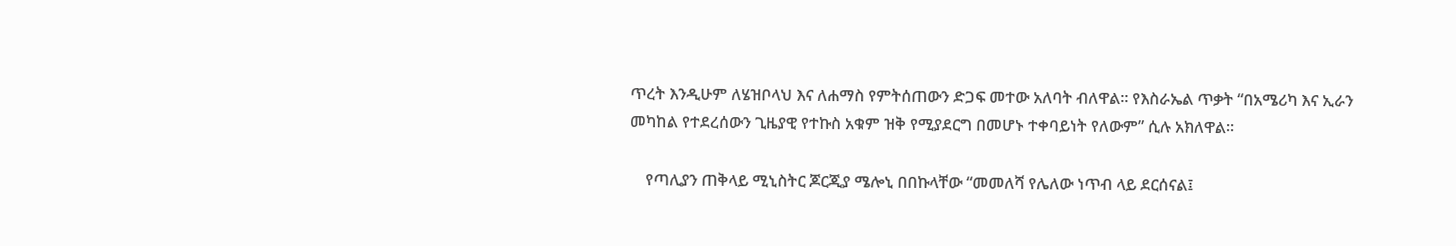ጥረት እንዲሁም ለሄዝቦላህ እና ለሐማስ የምትሰጠውን ድጋፍ መተው አለባት ብለዋል። የእስራኤል ጥቃት “በአሜሪካ እና ኢራን መካከል የተደረሰውን ጊዜያዊ የተኩስ አቁም ዝቅ የሚያደርግ በመሆኑ ተቀባይነት የለውም” ሲሉ አክለዋል።

    የጣሊያን ጠቅላይ ሚኒስትር ጆርጂያ ሜሎኒ በበኩላቸው “መመለሻ የሌለው ነጥብ ላይ ደርሰናል፤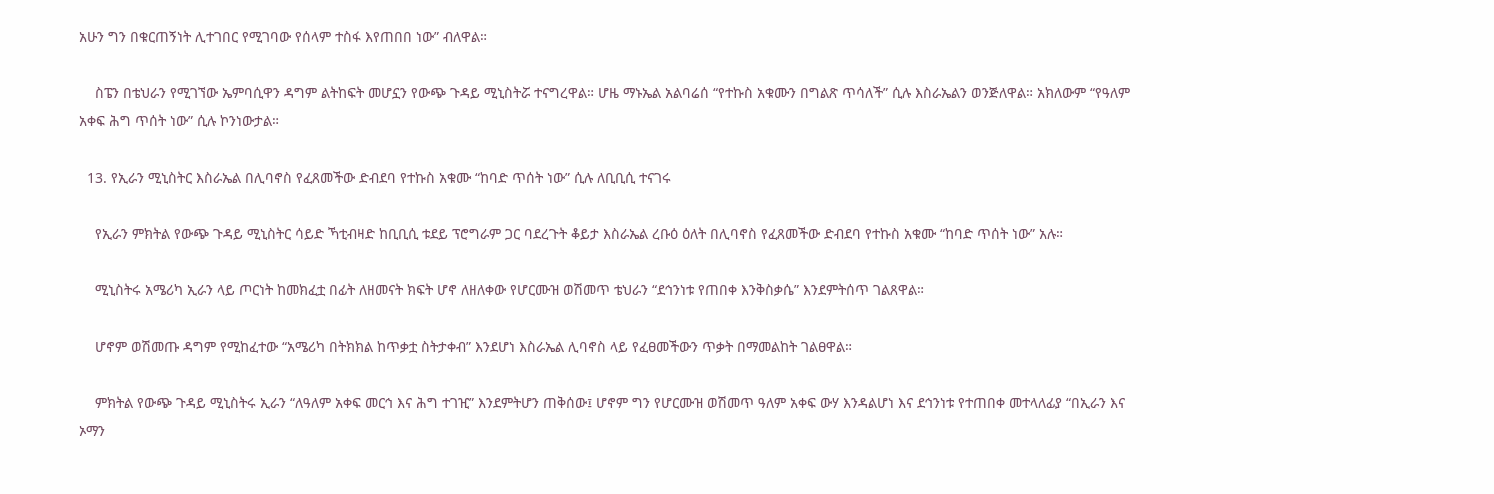አሁን ግን በቁርጠኝነት ሊተገበር የሚገባው የሰላም ተስፋ እየጠበበ ነው” ብለዋል።

    ስፔን በቴህራን የሚገኘው ኤምባሲዋን ዳግም ልትከፍት መሆኗን የውጭ ጉዳይ ሚኒስትሯ ተናግረዋል። ሆዜ ማኑኤል አልባሬሰ “የተኩስ አቁሙን በግልጽ ጥሳለች” ሲሉ እስራኤልን ወንጅለዋል። አክለውም “የዓለም አቀፍ ሕግ ጥሰት ነው” ሲሉ ኮንነውታል።

  13. የኢራን ሚኒስትር እስራኤል በሊባኖስ የፈጸመችው ድብደባ የተኩስ አቁሙ “ከባድ ጥሰት ነው” ሲሉ ለቢቢሲ ተናገሩ

    የኢራን ምክትል የውጭ ጉዳይ ሚኒስትር ሳይድ ኻቲብዛድ ከቢቢሲ ቱደይ ፕሮግራም ጋር ባደረጉት ቆይታ እስራኤል ረቡዕ ዕለት በሊባኖስ የፈጸመችው ድብደባ የተኩስ አቁሙ “ከባድ ጥሰት ነው” አሉ።

    ሚኒስትሩ አሜሪካ ኢራን ላይ ጦርነት ከመክፈቷ በፊት ለዘመናት ክፍት ሆኖ ለዘለቀው የሆርሙዝ ወሽመጥ ቴህራን “ደኅንነቱ የጠበቀ እንቅስቃሴ” እንደምትሰጥ ገልጸዋል።

    ሆኖም ወሽመጡ ዳግም የሚከፈተው “አሜሪካ በትክክል ከጥቃቷ ስትታቀብ” እንደሆነ እስራኤል ሊባኖስ ላይ የፈፀመችውን ጥቃት በማመልከት ገልፀዋል።

    ምክትል የውጭ ጉዳይ ሚኒስትሩ ኢራን “ለዓለም አቀፍ መርኅ እና ሕግ ተገዢ” እንደምትሆን ጠቅሰው፤ ሆኖም ግን የሆርሙዝ ወሽመጥ ዓለም አቀፍ ውሃ እንዳልሆነ እና ደኅንነቱ የተጠበቀ መተላለፊያ “በኢራን እና ኦማን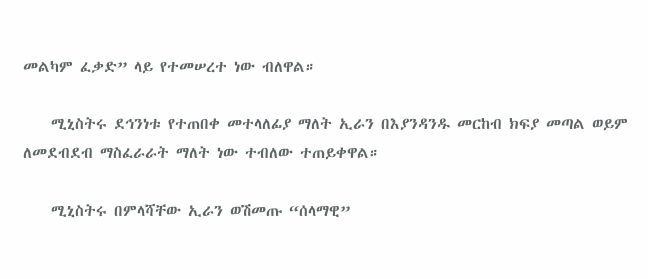መልካም ፈቃድ” ላይ የተመሠረተ ነው ብለዋል።

    ሚኒስትሩ ደኅንነቱ የተጠበቀ መተላለፊያ ማለት ኢራን በእያንዳንዱ መርከብ ክፍያ መጣል ወይም ለመደብደብ ማስፈራራት ማለት ነው ተብለው ተጠይቀዋል።

    ሚኒስትሩ በምላሻቸው ኢራን ወሽመጡ “ሰላማዊ”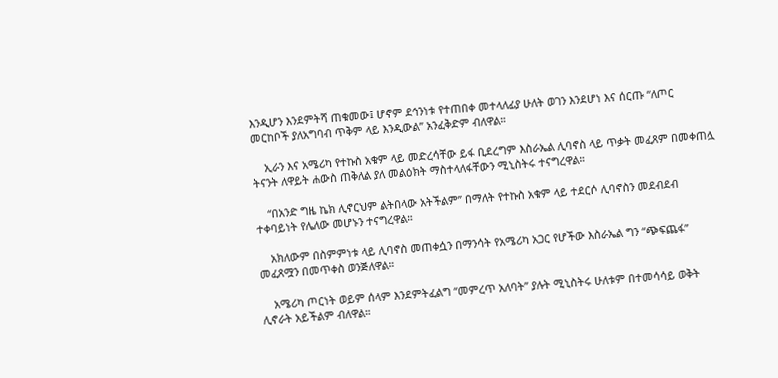እንዲሆን እንደምትሻ ጠቁመው፤ ሆኖም ደኅንነቱ የተጠበቀ መተላለፊያ ሁለት ወገን እንደሆነ እና ሰርጡ “ለጦር መርከቦች ያለአግባብ ጥቅም ላይ እንዲውል” አንፈቅድም ብለዋል።

    ኢራን እና አሜሪካ የተኩስ አቁም ላይ መድረሳቸው ይፋ ቢደረግም እስራኤል ሊባኖስ ላይ ጥቃት መፈጸም በመቀጠሏ ትናንት ለዋይት ሐውስ ጠቅለል ያለ መልዕክት ማስተላለፋቸውን ሚኒስትሩ ተናግረዋል።

    “በአንድ ግዜ ኬክ ሊኖርህም ልትበላው አትችልም” በማለት የተኩስ አቁም ላይ ተደርሶ ሊባኖስን መደብደብ ተቀባይነት የሌለው መሆኑን ተናግረዋል።

    አክለውም በስምምነቱ ላይ ሊባኖስ መጠቀሷን በማንሳት የአሜሪካ አጋር የሆችው እስራኤል ግን “ጭፍጨፋ” መፈጸሟን በመጥቀስ ወንጅለዋል።

    አሜሪካ ጦርነት ወይም ሰላም እንደምትፈልግ “መምረጥ አለባት” ያሉት ሚኒስትሩ ሁለቱም በተመሳሳይ ወቅት ሊኖራት አይችልም ብለዋል።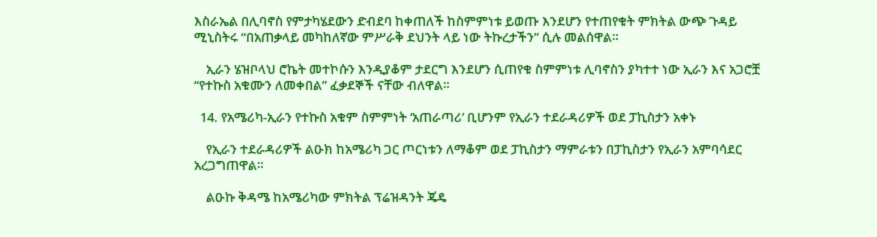እስራኤል በሊባኖስ የምታካሄደውን ድብደባ ከቀጠለች ከስምምነቱ ይወጡ እንደሆን የተጠየቁት ምክትል ውጭ ጉዳይ ሚኒስትሩ “በአጠቃላይ መካከለኛው ምሥራቅ ደህንት ላይ ነው ትኩረታችን” ሲሉ መልሰዋል።

    ኢራን ሄዝቦላህ ሮኬት መተኮሱን እንዲያቆም ታደርግ እንደሆን ሲጠየቁ ስምምነቱ ሊባኖስን ያካተተ ነው ኢራን እና አጋሮቿ “የተኩስ አቁሙን ለመቀበል” ፈቃደኞች ናቸው ብለዋል።

  14. የአሜሪካ-ኢራን የተኩስ አቁም ስምምነት ‘አጠራጣሪ’ ቢሆንም የኢራን ተደራዳሪዎች ወደ ፓኪስታን አቀኑ

    የኢራን ተደራዳሪዎች ልዑክ ከአሜሪካ ጋር ጦርነቱን ለማቆም ወደ ፓኪስታን ማምራቱን በፓኪስታን የኢራን አምባሳደር አረጋግጠዋል።

    ልዑኩ ቅዳሜ ከአሜሪካው ምክትል ፕሬዝዳንት ጄዴ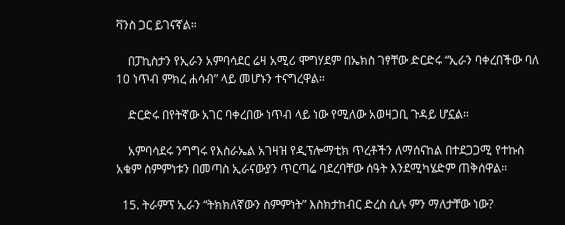ቫንስ ጋር ይገናኛል።

    በፓኪስታን የኢራን አምባሳደር ሬዛ አሚሪ ሞግሃደም በኤክስ ገፃቸው ድርድሩ “ኢራን ባቀረበችው ባለ 10 ነጥብ ምክረ ሐሳብ” ላይ መሆኑን ተናግረዋል።

    ድርድሩ በየትኛው አገር ባቀረበው ነጥብ ላይ ነው የሚለው አወዛጋቢ ጉዳይ ሆኗል።

    አምባሳደሩ ንግግሩ የእስራኤል አገዛዝ የዲፕሎማቲክ ጥረቶችን ለማሰናከል በተደጋጋሚ የተኩስ አቁም ስምምነቱን በመጣስ ኢራናውያን ጥርጣሬ ባደረባቸው ሰዓት እንደሚካሄድም ጠቅሰዋል።

  15. ትራምፕ ኢራን “ትክክለኛውን ስምምነት” እስክታከብር ድረስ ሲሉ ምን ማለታቸው ነው?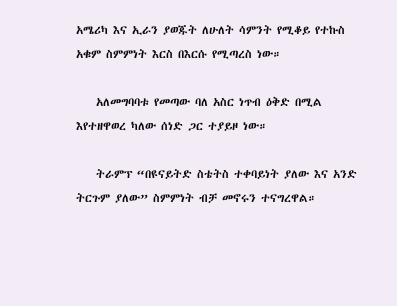አሜሪካ እና ኢራን ያወጁት ለሁለት ሳምንት የሚቆይ የተኩስ አቁም ስምምነት እርስ በእርሱ የሚጣረስ ነው።

    አለመግባባቱ የመጣው ባለ አስር ነጥብ ዕቅድ በሚል እየተዘዋወረ ካለው ሰነድ ጋር ተያይዞ ነው።

    ትራምፕ “በዩናይትድ ስቴትስ ተቀባይነት ያለው እና አንድ ትርጉም ያለው” ስምምነት ብቻ መኖሩን ተናግረዋል።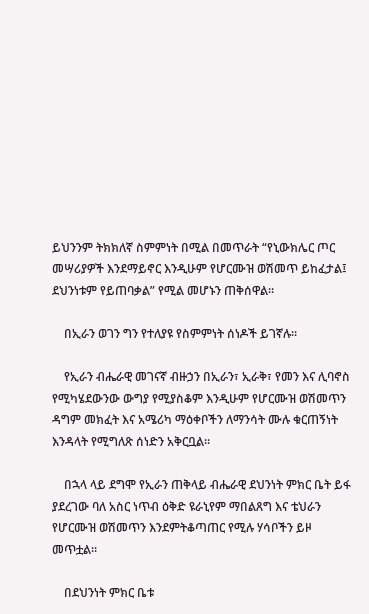ይህንንም ትክክለኛ ስምምነት በሚል በመጥራት “የኒውክሌር ጦር መሣሪያዎች እንደማይኖር እንዲሁም የሆርሙዝ ወሽመጥ ይከፈታል፤ ደህንነቱም የይጠባቃል” የሚል መሆኑን ጠቅሰዋል።

    በኢራን ወገን ግን የተለያዩ የስምምነት ሰነዶች ይገኛሉ።

    የኢራን ብሔራዊ መገናኛ ብዙኃን በኢራን፣ ኢራቅ፣ የመን እና ሊባኖስ የሚካሄደውንው ውግያ የሚያስቆም እንዲሁም የሆርሙዝ ወሽመጥን ዳግም መክፈት እና አሜሪካ ማዕቀቦችን ለማንሳት ሙሉ ቁርጠኝነት እንዳላት የሚግለጽ ሰነድን አቅርቧል።

    በኋላ ላይ ደግሞ የኢራን ጠቅላይ ብሔራዊ ደህንነት ምክር ቤት ይፋ ያደረገው ባለ አስር ነጥብ ዕቅድ ዩራኒየም ማበልጸግ እና ቴህራን የሆርሙዝ ወሽመጥን እንደምትቆጣጠር የሚሉ ሃሳቦችን ይዞ መጥቷል።

    በደህንነት ምክር ቤቱ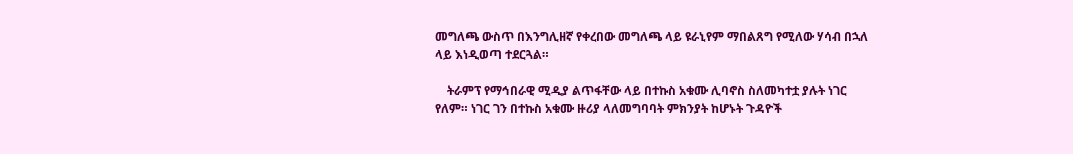መግለጫ ውስጥ በእንግሊዘኛ የቀረበው መግለጫ ላይ ዩራኒየም ማበልጸግ የሚለው ሃሳብ በኋለ ላይ እነዲወጣ ተደርጓል።

    ትራምፕ የማኅበራዊ ሚዲያ ልጥፋቸው ላይ በተኩስ አቁሙ ሊባኖስ ስለመካተቷ ያሉት ነገር የለም። ነገር ገን በተኩስ አቁሙ ዙሪያ ላለመግባባት ምክንያት ከሆኑት ጉዳዮች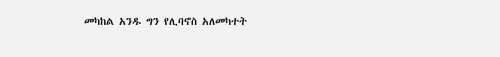መካከል አንዱ ግን የሊባኖስ አለመካተት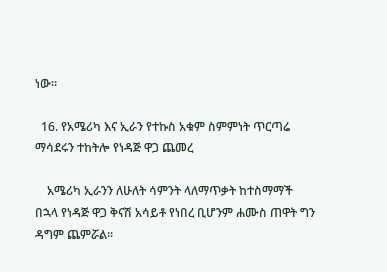ነው።

  16. የአሜሪካ እና ኢራን የተኩስ አቁም ስምምነት ጥርጣሬ ማሳደሩን ተከትሎ የነዳጅ ዋጋ ጨመረ

    አሜሪካ ኢራንን ለሁለት ሳምንት ላለማጥቃት ከተስማማች በኋላ የነዳጅ ዋጋ ቅናሽ አሳይቶ የነበረ ቢሆንም ሐሙስ ጠዋት ግን ዳግም ጨምሯል።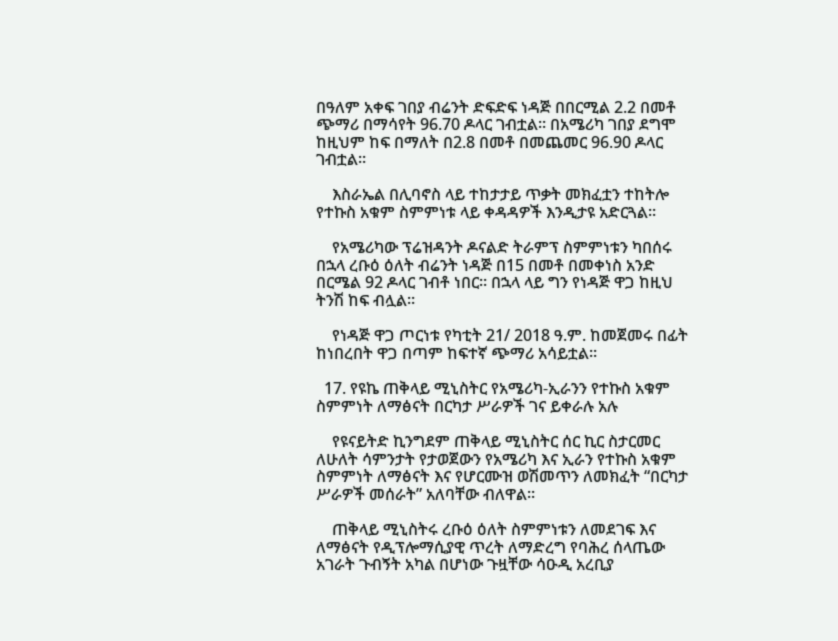በዓለም አቀፍ ገበያ ብሬንት ድፍድፍ ነዳጅ በበርሚል 2.2 በመቶ ጭማሪ በማሳየት 96.70 ዶላር ገብቷል። በአሜሪካ ገበያ ደግሞ ከዚህም ከፍ በማለት በ2.8 በመቶ በመጨመር 96.90 ዶላር ገብቷል።

    እስራኤል በሊባኖስ ላይ ተከታታይ ጥቃት መክፈቷን ተከትሎ የተኩስ አቁም ስምምነቱ ላይ ቀዳዳዎች እንዲታዩ አድርጓል።

    የአሜሪካው ፕሬዝዳንት ዶናልድ ትራምፕ ስምምነቱን ካበሰሩ በኋላ ረቡዕ ዕለት ብሬንት ነዳጅ በ15 በመቶ በመቀነስ አንድ በርሜል 92 ዶላር ገብቶ ነበር። በኋላ ላይ ግን የነዳጅ ዋጋ ከዚህ ትንሽ ከፍ ብሏል።

    የነዳጅ ዋጋ ጦርነቱ የካቲት 21/ 2018 ዓ.ም. ከመጀመሩ በፊት ከነበረበት ዋጋ በጣም ከፍተኛ ጭማሪ አሳይቷል።

  17. የዩኬ ጠቅላይ ሚኒስትር የአሜሪካ-ኢራንን የተኩስ አቁም ስምምነት ለማፅናት በርካታ ሥራዎች ገና ይቀራሉ አሉ

    የዩናይትድ ኪንግደም ጠቅላይ ሚኒስትር ሰር ኪር ስታርመር ለሁለት ሳምንታት የታወጀውን የአሜሪካ እና ኢራን የተኩስ አቁም ስምምነት ለማፅናት እና የሆርሙዝ ወሽመጥን ለመክፈት “በርካታ ሥራዎች መሰራት” አለባቸው ብለዋል።

    ጠቅላይ ሚኒስትሩ ረቡዕ ዕለት ስምምነቱን ለመደገፍ እና ለማፅናት የዲፕሎማሲያዊ ጥረት ለማድረግ የባሕረ ሰላጤው አገራት ጉብኝት አካል በሆነው ጉዟቸው ሳዑዲ አረቢያ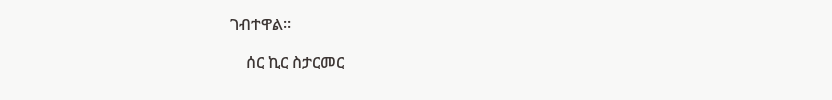ገብተዋል።

    ሰር ኪር ስታርመር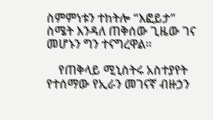ስምምነቱን ተከትሎ “እፎይታ” ስሜት እንዳለ ጠቅሰው ጊዜው ገና መሆኑን ግን ተናግረዋል።

    የጠቅላይ ሚኒስትሩ አስተያየት የተሰማው የኢራን መገናኛ ብዙኃን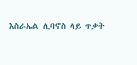እስራኤል ሊባኖስ ላይ ጥቃት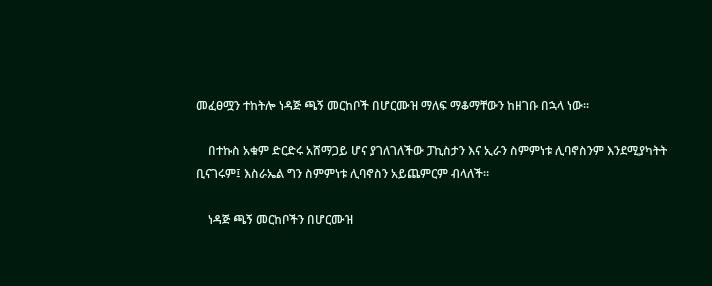መፈፀሟን ተከትሎ ነዳጅ ጫኝ መርከቦች በሆርሙዝ ማለፍ ማቆማቸውን ከዘገቡ በኋላ ነው።

    በተኩስ አቁም ድርድሩ አሸማጋይ ሆና ያገለገለችው ፓኪስታን እና ኢራን ስምምነቱ ሊባኖስንም እንደሚያካትት ቢናገሩም፤ እስራኤል ግን ስምምነቱ ሊባኖስን አይጨምርም ብላለች።

    ነዳጅ ጫኝ መርከቦችን በሆርሙዝ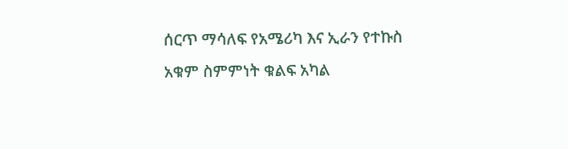ሰርጥ ማሳለፍ የአሜሪካ እና ኢራን የተኩስ አቁም ስምምነት ቁልፍ አካል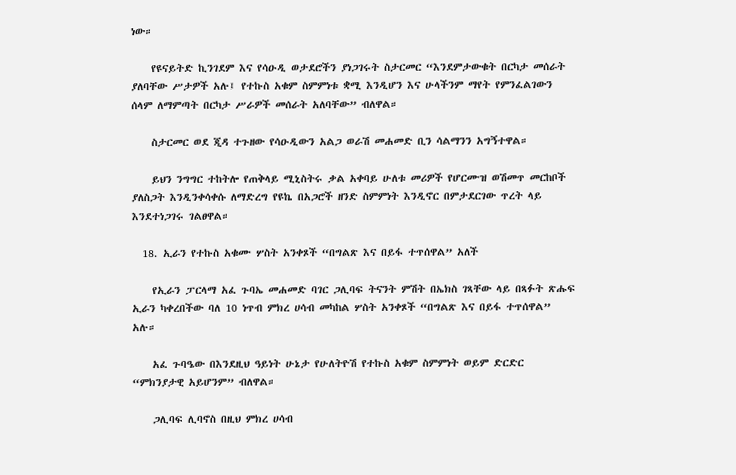ነው።

    የዩናይትድ ኪንገደም እና የሳዑዲ ወታደሮችን ያነጋገሩት ስታርመር “እንደምታውቁት በርካታ መሰራት ያለባቸው ሥታዎች አሉ፤ የተኩስ አቁም ስምምነቱ ቋሚ እንዲሆን እና ሁላችንም ማየት የምንፈልገውን ሰላም ለማምጣት በርካታ ሥራዎች መሰራት አለባቸው” ብለዋል።

    ስታርመር ወደ ጂዳ ተጉዘው የሳዑዲውን አልጋ ወራሽ መሐመድ ቢን ሳልማንን አግኝተዋል።

    ይህን ንግግር ተከትሎ የጠቅላይ ሚኒስትሩ ቃል አቀባይ ሁለቱ መሪዎች የሆርሙዝ ወሽመጥ መርከቦች ያለስጋት እንዲንቀሳቀሱ ለማድረግ የዩኬ በአጋሮች ዘንድ ስምምነት እንዲኖር በምታደርገው ጥረት ላይ እንደተነጋገሩ ገልፀዋል።

  18. ኢራን የተኩስ አቁሙ ሦስት አንቀጾች “በግልጽ እና በይፋ ተጥሰዋል” አለች

    የኢራን ፓርላማ አፈ ጉባኤ መሐመድ ባገር ጋሊባፍ ትናንት ምሽት በኤክስ ገጻቸው ላይ በጻፉት ጽሑፍ ኢራን ካቀረበችው ባለ 10 ነጥብ ምክረ ሀሳብ መካከል ሦስት አንቀጾች “በግልጽ እና በይፋ ተጥሰዋል” አሉ።

    አፈ ጉባዔው በእንደዚህ ዓይነት ሁኔታ የሁለትዮሽ የተኩስ አቁም ስምምነት ወይም ድርድር “ምክንያታዊ አይሆንም” ብለዋል።

    ጋሊባፍ ሊባኖስ በዚህ ምክረ ሀሳብ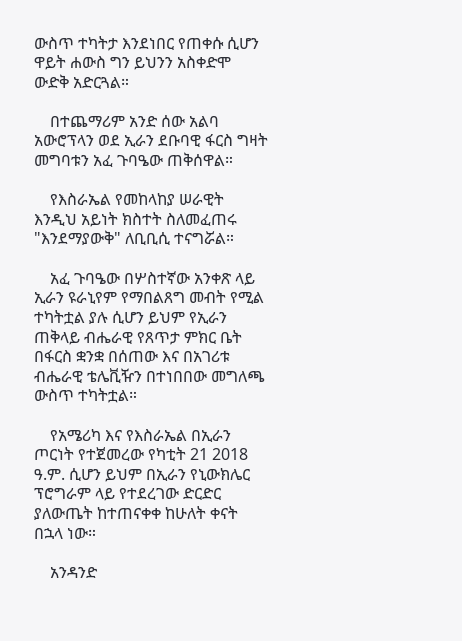ውስጥ ተካትታ እንደነበር የጠቀሱ ሲሆን ዋይት ሐውስ ግን ይህንን አስቀድሞ ውድቅ አድርጓል።

    በተጨማሪም አንድ ሰው አልባ አውሮፕላን ወደ ኢራን ደቡባዊ ፋርስ ግዛት መግባቱን አፈ ጉባዔው ጠቅሰዋል።

    የእስራኤል የመከላከያ ሠራዊት እንዲህ አይነት ክስተት ስለመፈጠሩ "እንደማያውቅ" ለቢቢሲ ተናግሯል።

    አፈ ጉባዔው በሦስተኛው አንቀጽ ላይ ኢራን ዩራኒየም የማበልጸግ መብት የሚል ተካትቷል ያሉ ሲሆን ይህም የኢራን ጠቅላይ ብሔራዊ የጸጥታ ምክር ቤት በፋርስ ቋንቋ በሰጠው እና በአገሪቱ ብሔራዊ ቴሌቪዥን በተነበበው መግለጫ ውስጥ ተካትቷል።

    የአሜሪካ እና የእስራኤል በኢራን ጦርነት የተጀመረው የካቲት 21 2018 ዓ.ም. ሲሆን ይህም በኢራን የኒውክሌር ፕሮግራም ላይ የተደረገው ድርድር ያለውጤት ከተጠናቀቀ ከሁለት ቀናት በኋላ ነው።

    አንዳንድ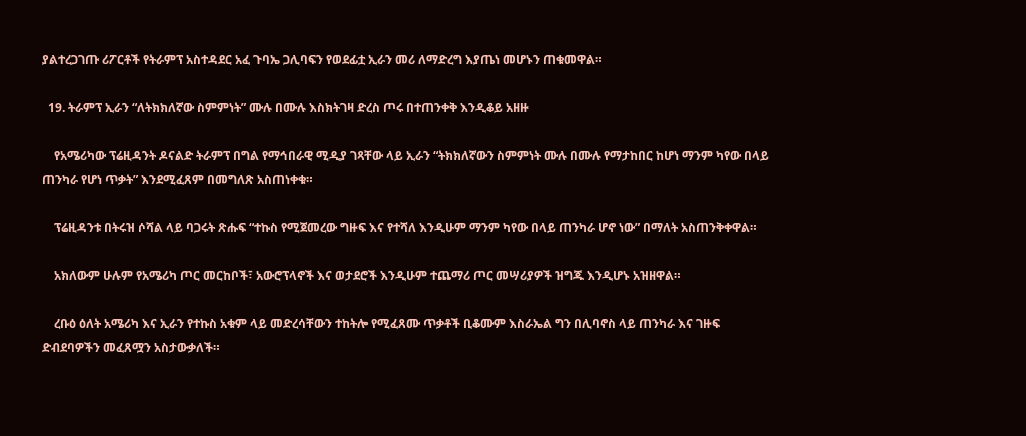ያልተረጋገጡ ሪፖርቶች የትራምፕ አስተዳደር አፈ ጉባኤ ጋሊባፍን የወደፊቷ ኢራን መሪ ለማድረግ እያጤነ መሆኑን ጠቁመዋል።

  19. ትራምፕ ኢራን “ለትክክለኛው ስምምነት” ሙሉ በሙሉ እስክትገዛ ድረስ ጦሩ በተጠንቀቅ እንዲቆይ አዘዙ

    የአሜሪካው ፕሬዚዳንት ዶናልድ ትራምፕ በግል የማኅበራዊ ሚዲያ ገጻቸው ላይ ኢራን “ትክክለኛውን ስምምነት ሙሉ በሙሉ የማታከበር ከሆነ ማንም ካየው በላይ ጠንካራ የሆነ ጥቃት” እንደሚፈጸም በመግለጽ አስጠነቀቁ።

    ፕሬዚዳንቱ በትሩዝ ሶሻል ላይ ባጋሩት ጽሑፍ “ተኩስ የሚጀመረው ግዙፍ እና የተሻለ እንዲሁም ማንም ካየው በላይ ጠንካራ ሆኖ ነው” በማለት አስጠንቅቀዋል።

    አክለውም ሁሉም የአሜሪካ ጦር መርከቦች፣ አውሮፕላኖች እና ወታደሮች እንዲሁም ተጨማሪ ጦር መሣሪያዎች ዝግጁ እንዲሆኑ አዝዘዋል።

    ረቡዕ ዕለት አሜሪካ እና ኢራን የተኩስ አቁም ላይ መድረሳቸውን ተከትሎ የሚፈጸሙ ጥቃቶች ቢቆሙም እስራኤል ግን በሊባኖስ ላይ ጠንካራ እና ገዙፍ ድብደባዎችን መፈጸሟን አስታውቃለች።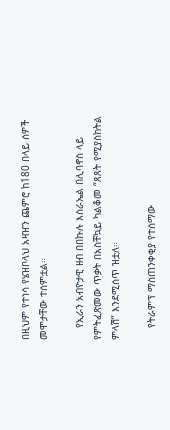በዚህም የተነሳ የሄዝቦላህ አዛዠን ጨምሮ ከ180 በላይ ሰዎች መሞታቸው ተሰምቷል።

    የኢራን አብዮታዊ ዘብ በበኩሉ እስራኤል በሊባኖስ ላይ የምትፈጽመው ጥቃት በአስቸኳይ ካልቆመ “ጸጸት የሚያስከትል ምላሽ” እንደሚሰጥ ዝቷለ።

    የትራምፕ ማስጠንቀቂያ የተሰማው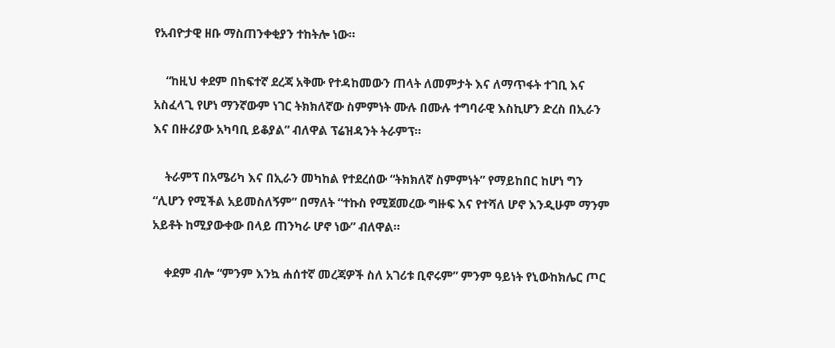የአብዮታዊ ዘቡ ማስጠንቀቂያን ተከትሎ ነው።

    “ከዚህ ቀደም በከፍተኛ ደረጃ አቅሙ የተዳከመውን ጠላት ለመምታት እና ለማጥፋት ተገቢ እና አስፈላጊ የሆነ ማንኛውም ነገር ትክክለኛው ስምምነት ሙሉ በሙሉ ተግባራዊ እስኪሆን ድረስ በኢራን እና በዙሪያው አካባቢ ይቆያል” ብለዋል ፕሬዝዳንት ትራምፕ።

    ትራምፕ በአሜሪካ እና በኢራን መካከል የተደረሰው “ትክክለኛ ስምምነት” የማይከበር ከሆነ ግን “ሊሆን የሚችል አይመስለኝም” በማለት “ተኩስ የሚጀመረው ግዙፍ እና የተሻለ ሆኖ እንዲሁም ማንም አይቶት ከሚያውቀው በላይ ጠንካራ ሆኖ ነው” ብለዋል።

    ቀደም ብሎ “ምንም እንኳ ሐሰተኛ መረጃዎች ስለ አገሪቱ ቢኖሩም” ምንም ዓይነት የኒውከክሌር ጦር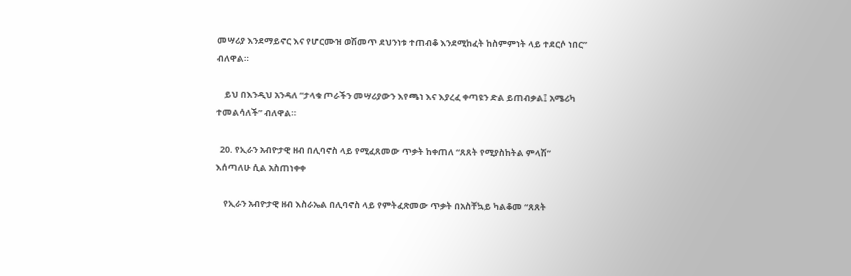መሣሪያ እንደማይኖር እና የሆርሙዝ ወሽመጥ ደህንነቱ ተጠብቆ እንደሚከፈት ከስምምነት ላይ ተደርሶ ነበር” ብለዋል።

    ይህ በእንዲህ አንዳለ “ታላቁ ጦራችን መሣሪያውን እየጫነ እና እያረፈ ቀጣዩን ድል ይጠብቃል፤ አሜሪካ ተመልሳለች” ብለዋል።

  20. የኢራን አብዮታዊ ዘብ በሊባኖስ ላይ የሚፈጸመው ጥቃት ከቀጠለ “ጸጸት የሚያስከትል ምላሽ” እሰጣለሁ ሲል አስጠነቀቀ

    የኢራን አብዮታዊ ዘብ እስራኤል በሊባኖስ ላይ የምትፈጽመው ጥቃት በአስቸኳይ ካልቆመ “ጸጸት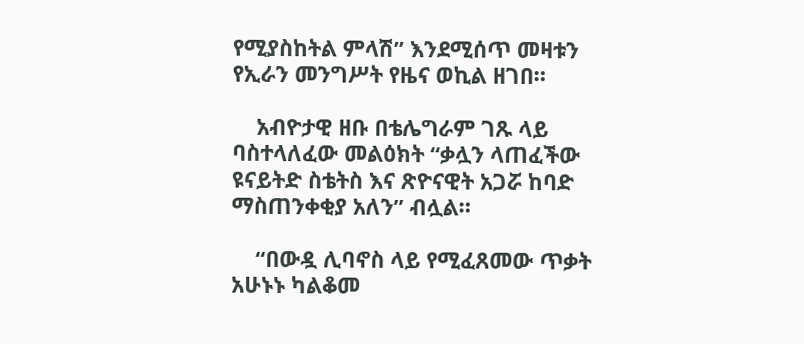የሚያስከትል ምላሽ” እንደሚሰጥ መዛቱን የኢራን መንግሥት የዜና ወኪል ዘገበ።

    አብዮታዊ ዘቡ በቴሌግራም ገጹ ላይ ባስተላለፈው መልዕክት “ቃሏን ላጠፈችው ዩናይትድ ስቴትስ እና ጽዮናዊት አጋሯ ከባድ ማስጠንቀቂያ አለን” ብሏል።

    “በውዷ ሊባኖስ ላይ የሚፈጸመው ጥቃት አሁኑኑ ካልቆመ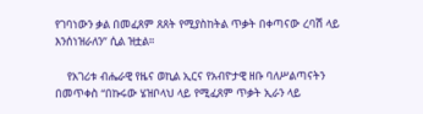የገባነውን ቃል በመፈጸም ጸጸት የሚያስከትል ጥቃት በቀጣናው ረባሽ ላይ እንሰነዝራለን” ሲል ዝቷል።

    የአገሪቱ ብሔራዊ የዜና ወኪል ኢርና የአብዮታዊ ዘቡ ባለሥልጣናትን በመጥቀስ “በኩሩው ሄዝቦላህ ላይ የሚፈጸም ጥቃት ኢራን ላይ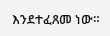እንደተፈጸመ ነው።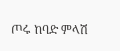ጦሩ ከባድ ምላሽ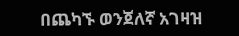በጨካኙ ወንጀለኛ አገዛዝ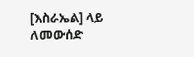[እስራኤል] ላይ ለመውሰድ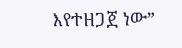እየተዘጋጀ ነው”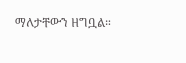ማለታቸውን ዘግቧል።